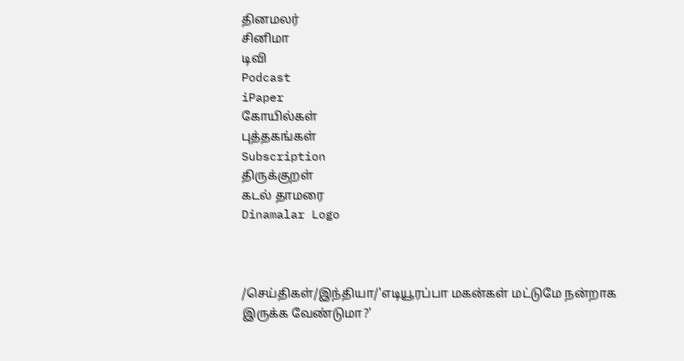தினமலர்
சினிமா
டிவி
Podcast
iPaper
கோயில்கள்
புத்தகங்கள்
Subscription
திருக்குறள்
கடல் தாமரை
Dinamalar Logo



/செய்திகள்/இந்தியா/'எடியூரப்பா மகன்கள் மட்டுமே நன்றாக இருக்க வேண்டுமா?'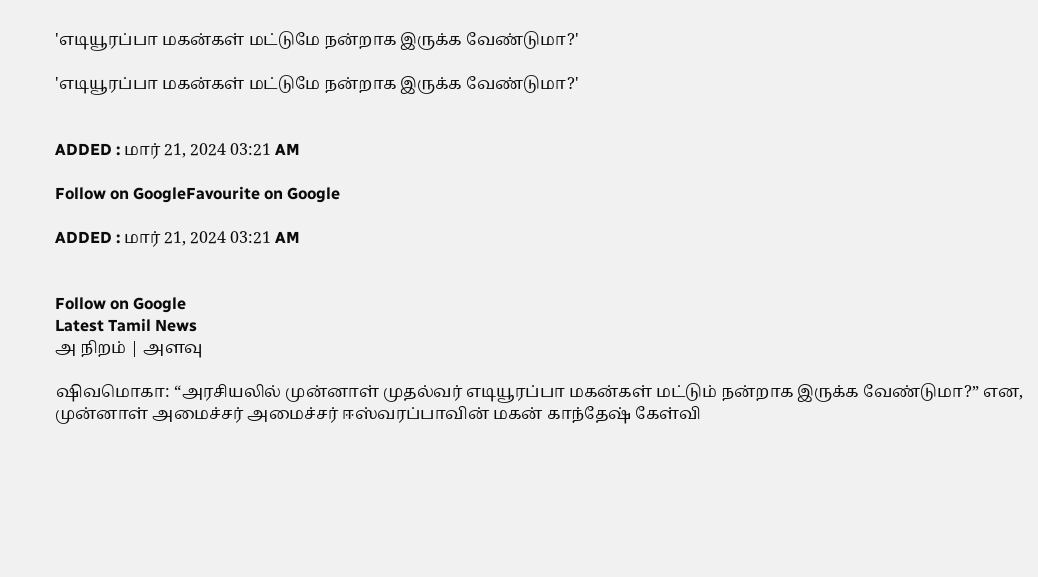'எடியூரப்பா மகன்கள் மட்டுமே நன்றாக இருக்க வேண்டுமா?'

'எடியூரப்பா மகன்கள் மட்டுமே நன்றாக இருக்க வேண்டுமா?'


ADDED : மார் 21, 2024 03:21 AM

Follow on GoogleFavourite on Google

ADDED : மார் 21, 2024 03:21 AM


Follow on Google
Latest Tamil News
அ நிறம் | அளவு

ஷிவமொகா: “அரசியலில் முன்னாள் முதல்வர் எடியூரப்பா மகன்கள் மட்டும் நன்றாக இருக்க வேண்டுமா?” என, முன்னாள் அமைச்சர் அமைச்சர் ஈஸ்வரப்பாவின் மகன் காந்தேஷ் கேள்வி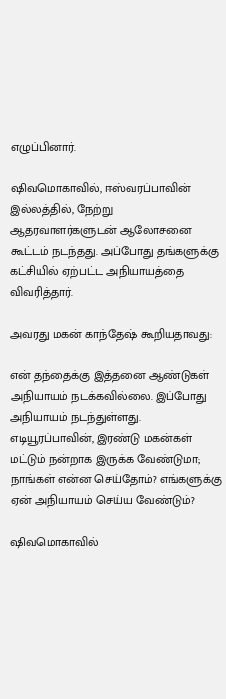எழுப்பினார்.

ஷிவமொகாவில், ஈஸ்வரப்பாவின் இல்லத்தில், நேற்று ஆதரவாளர்களுடன் ஆலோசனை கூட்டம் நடந்தது. அப்போது தங்களுக்கு கட்சியில் ஏற்பட்ட அநியாயத்தை விவரித்தார்.

அவரது மகன் காந்தேஷ் கூறியதாவது:

என் தந்தைக்கு இத்தனை ஆண்டுகள் அநியாயம் நடக்கவில்லை. இப்போது அநியாயம் நடந்துள்ளது. எடியூரப்பாவின், இரண்டு மகன்கள் மட்டும் நன்றாக இருக்க வேண்டுமா; நாங்கள் என்ன செய்தோம்? எங்களுக்கு ஏன் அநியாயம் செய்ய வேண்டும்?

ஷிவமொகாவில்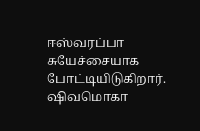ஈஸ்வரப்பா சுயேச்சையாக போட்டியிடுகிறார். ஷிவமொகா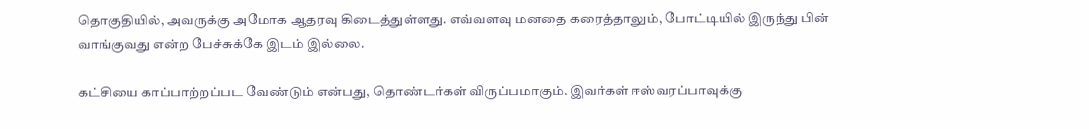தொகுதியில், அவருக்கு அமோக ஆதரவு கிடைத்துள்ளது. எவ்வளவு மனதை கரைத்தாலும், போட்டியில் இருந்து பின் வாங்குவது என்ற பேச்சுக்கே இடம் இல்லை.

கட்சியை காப்பாற்றப்பட வேண்டும் என்பது, தொண்டர்கள் விருப்பமாகும். இவர்கள் ஈஸ்வரப்பாவுக்கு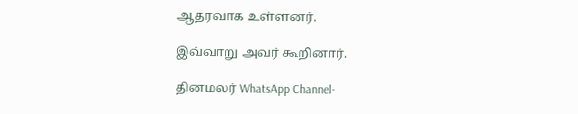ஆதரவாக உள்ளனர்.

இவ்வாறு அவர் கூறினார்.

தினமலர் WhatsApp Channel-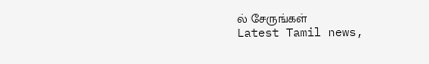ல் சேருங்கள்
Latest Tamil news,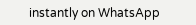instantly on WhatsApp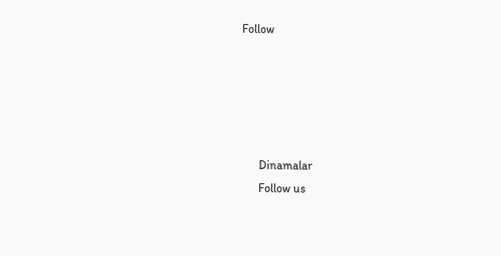Follow





      Dinamalar
      Follow us